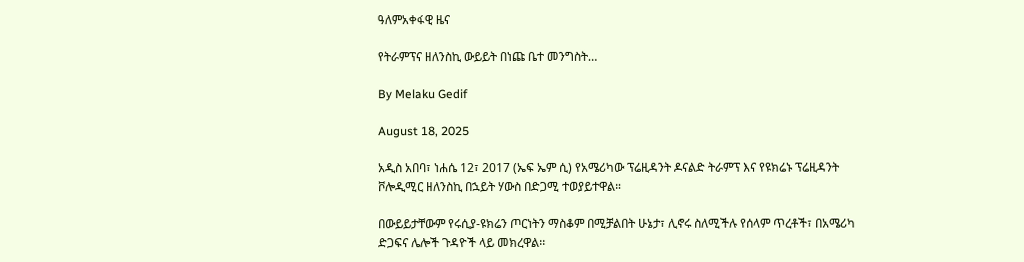ዓለምአቀፋዊ ዜና

የትራምፕና ዘለንስኪ ውይይት በነጩ ቤተ መንግስት…

By Melaku Gedif

August 18, 2025

አዲስ አበባ፣ ነሐሴ 12፣ 2017 (ኤፍ ኤም ሲ) የአሜሪካው ፕሬዚዳንት ዶናልድ ትራምፕ እና የዩክሬኑ ፕሬዚዳንት ቮሎዲሚር ዘለንስኪ በኋይት ሃውስ በድጋሚ ተወያይተዋል።

በውይይታቸውም የሩሲያ-ዩክሬን ጦርነትን ማስቆም በሚቻልበት ሁኔታ፣ ሊኖሩ ስለሚችሉ የሰላም ጥረቶች፣ በአሜሪካ ድጋፍና ሌሎች ጉዳዮች ላይ መክረዋል፡፡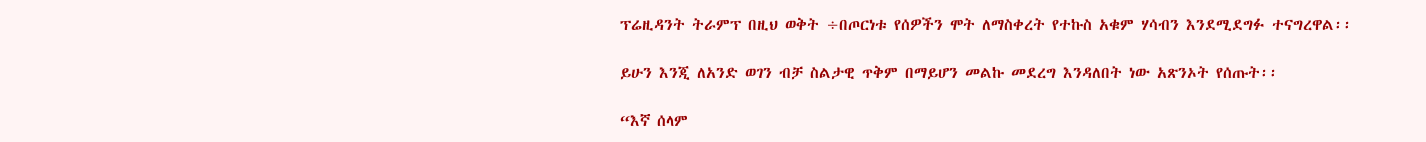ፕሬዚዳንት ትራምፕ በዚህ ወቅት ÷በጦርነቱ የሰዎችን ሞት ለማስቀረት የተኩስ አቁም ሃሳብን እንደሚደግፉ ተናግረዋል፡፡

ይሁን እንጂ ለአንድ ወገን ብቻ ስልታዊ ጥቅም በማይሆን መልኩ መደረግ እንዳለበት ነው አጽንኦት የሰጡት፡፡

“እኛ ሰላም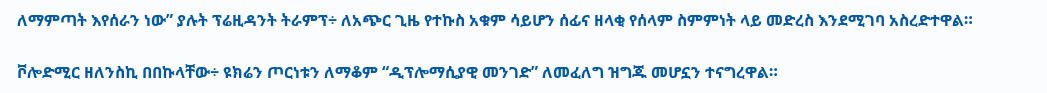ለማምጣት እየሰራን ነው” ያሉት ፕሬዚዳንት ትራምፕ÷ ለአጭር ጊዜ የተኩስ አቁም ሳይሆን ሰፊና ዘላቂ የሰላም ስምምነት ላይ መድረስ እንደሚገባ አስረድተዋል።

ቮሎድሚር ዘለንስኪ በበኩላቸው÷ ዩክሬን ጦርነቱን ለማቆም “ዲፕሎማሲያዊ መንገድ” ለመፈለግ ዝግጁ መሆኗን ተናግረዋል።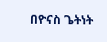በዮናስ ጌትነት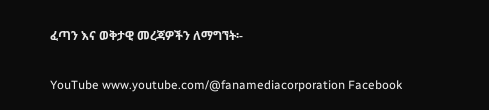ፈጣን እና ወቅታዊ መረጃዎችን ለማግኘት፡-

YouTube www.youtube.com/@fanamediacorporation Facebook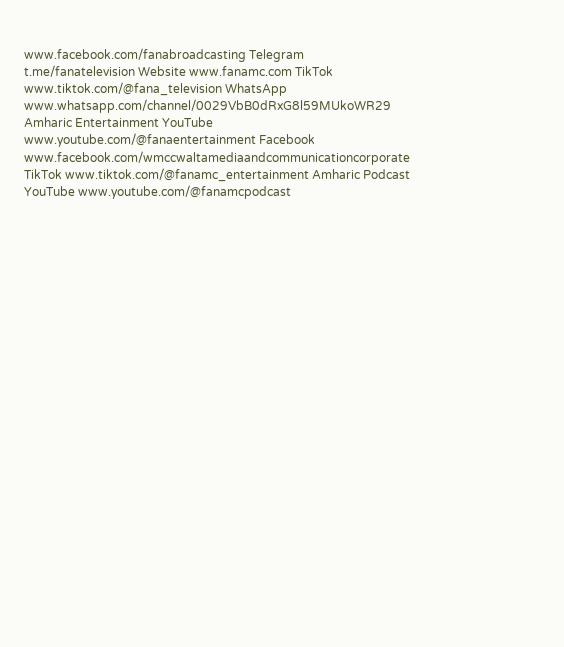www.facebook.com/fanabroadcasting Telegram t.me/fanatelevision Website www.fanamc.com TikTok www.tiktok.com/@fana_television WhatsApp www.whatsapp.com/channel/0029VbB0dRxG8l59MUkoWR29 Amharic Entertainment YouTube www.youtube.com/@fanaentertainment Facebook www.facebook.com/wmccwaltamediaandcommunicationcorporate TikTok www.tiktok.com/@fanamc_entertainment Amharic Podcast YouTube www.youtube.com/@fanamcpodcast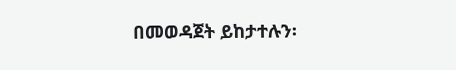በመወዳጀት ይከታተሉን፡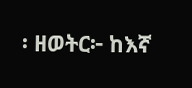፡ ዘወትር፦ ከእኛ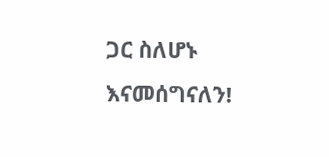ጋር ስለሆኑ እናመሰግናለን!